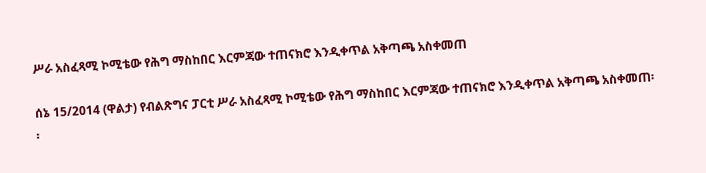ሥራ አስፈጻሚ ኮሚቴው የሕግ ማስከበር እርምጃው ተጠናክሮ እንዲቀጥል አቅጣጫ አስቀመጠ

ሰኔ 15/2014 (ዋልታ) የብልጽግና ፓርቲ ሥራ አስፈጻሚ ኮሚቴው የሕግ ማስከበር እርምጃው ተጠናክሮ እንዲቀጥል አቅጣጫ አስቀመጠ፡፡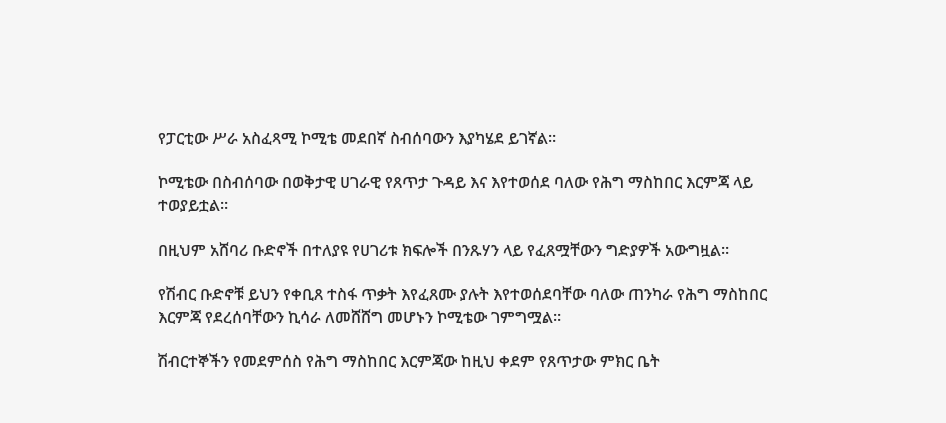የፓርቲው ሥራ አስፈጻሚ ኮሚቴ መደበኛ ስብሰባውን እያካሄደ ይገኛል።

ኮሚቴው በስብሰባው በወቅታዊ ሀገራዊ የጸጥታ ጉዳይ እና እየተወሰደ ባለው የሕግ ማስከበር እርምጃ ላይ ተወያይቷል።

በዚህም አሸባሪ ቡድኖች በተለያዩ የሀገሪቱ ክፍሎች በንጹሃን ላይ የፈጸሟቸውን ግድያዎች አውግዟል።

የሽብር ቡድኖቹ ይህን የቀቢጸ ተስፋ ጥቃት እየፈጸሙ ያሉት እየተወሰደባቸው ባለው ጠንካራ የሕግ ማስከበር እርምጃ የደረሰባቸውን ኪሳራ ለመሸሸግ መሆኑን ኮሚቴው ገምግሟል።

ሽብርተኞችን የመደምሰስ የሕግ ማስከበር እርምጃው ከዚህ ቀደም የጸጥታው ምክር ቤት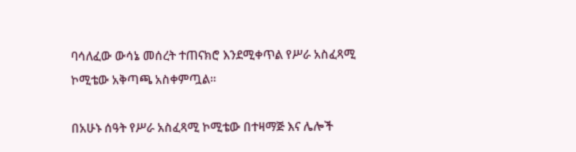ባሳለፈው ውሳኔ መሰረት ተጠናክሮ እንደሚቀጥል የሥራ አስፈጻሚ ኮሚቴው አቅጣጫ አስቀምጧል።

በአሁኑ ሰዓት የሥራ አስፈጻሚ ኮሚቴው በተዛማጅ እና ሌሎች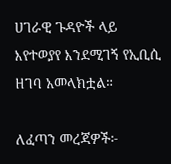ሀገራዊ ጉዳዮች ላይ እየተወያየ እንደሚገኝ የኢቢሲ ዘገባ አመላክቷል።

ለፈጣን መረጃዎች፦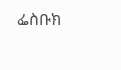ፌስቡክ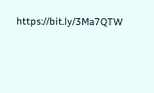https://bit.ly/3Ma7QTW